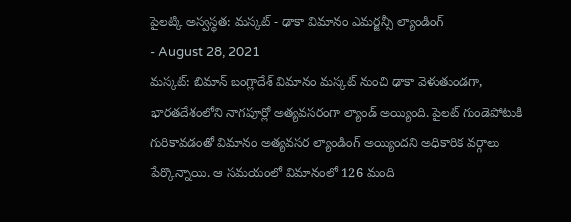పైలట్కి అస్వస్థత: మస్కట్ - ఢాకా విమానం ఎమర్జన్సీ ల్యాండింగ్
- August 28, 2021
మస్కట్: బిమాన్ బంగ్లాదేశ్ విమానం మస్కట్ నుంచి ఢాకా వెళుతుండగా, భారతదేశంలోని నాగపూర్లో అత్యవసరంగా ల్యాండ్ అయ్యింది. పైలట్ గుండెపోటుకి గురికావడంతో విమానం అత్యవసర ల్యాండింగ్ అయ్యిందని అధికారిక వర్గాలు పేర్కొన్నాయి. ఆ సమయంలో విమానంలో 126 మంది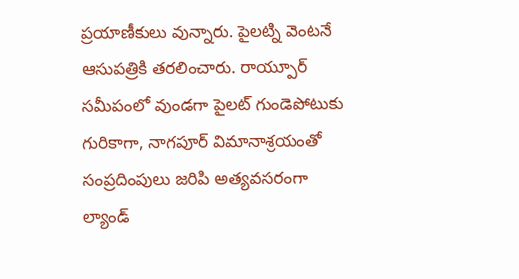ప్రయాణీకులు వున్నారు. పైలట్ని వెంటనే ఆసుపత్రికి తరలించారు. రాయ్పూర్ సమీపంలో వుండగా పైలట్ గుండెపోటుకు గురికాగా, నాగపూర్ విమానాశ్రయంతో సంప్రదింపులు జరిపి అత్యవసరంగా ల్యాండ్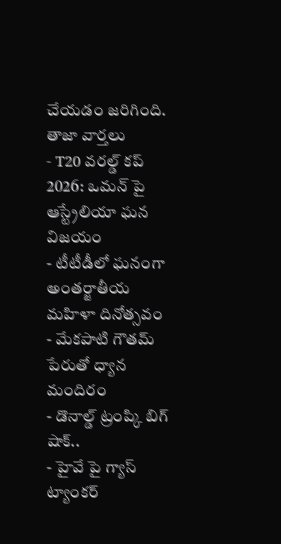చేయడం జరిగింది.
తాజా వార్తలు
- T20 వరల్డ్ కప్ 2026: ఒమన్ పై ఆస్ట్రేలియా ఘన విజయం
- టీటీడీలో ఘనంగా అంతర్జాతీయ మహిళా దినోత్సవం
- మేకపాటి గౌతమ్ పేరుతో ధ్యాన మందిరం
- డొనాల్డ్ ట్రంప్కి బిగ్ షాక్..
- హైవే పై గ్యాస్ ట్యాంకర్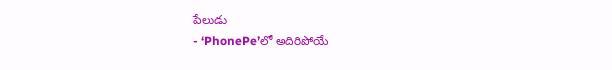పేలుడు
- ‘PhonePe’లో అదిరిపోయే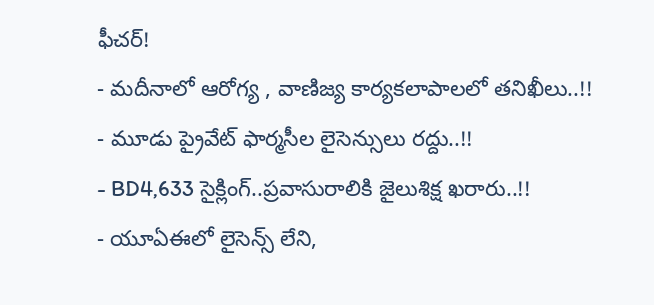ఫీచర్!
- మదీనాలో ఆరోగ్య , వాణిజ్య కార్యకలాపాలలో తనిఖీలు..!!
- మూడు ప్రైవేట్ ఫార్మసీల లైసెన్సులు రద్దు..!!
- BD4,633 సైక్లింగ్..ప్రవాసురాలికి జైలుశిక్ష ఖరారు..!!
- యూఏఈలో లైసెన్స్ లేని,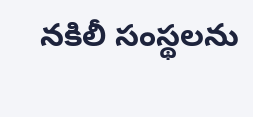నకిలీ సంస్థలను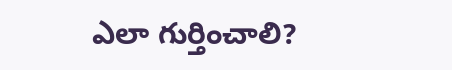ఎలా గుర్తించాలి?